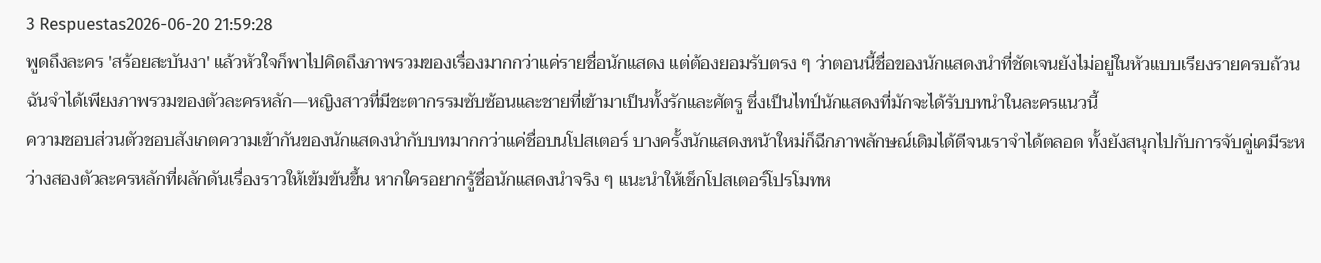3 Respuestas2026-06-20 21:59:28
พูดถึงละคร 'สร้อยสะบันงา' แล้วหัวใจก็พาไปคิดถึงภาพรวมของเรื่องมากกว่าแค่รายชื่อนักแสดง แต่ต้องยอมรับตรง ๆ ว่าตอนนี้ชื่อของนักแสดงนำที่ชัดเจนยังไม่อยู่ในหัวแบบเรียงรายครบถ้วน ฉันจำได้เพียงภาพรวมของตัวละครหลัก—หญิงสาวที่มีชะตากรรมซับซ้อนและชายที่เข้ามาเป็นทั้งรักและศัตรู ซึ่งเป็นไทป์นักแสดงที่มักจะได้รับบทนำในละครแนวนี้
ความชอบส่วนตัวชอบสังเกตความเข้ากันของนักแสดงนำกับบทมากกว่าแค่ชื่อบนโปสเตอร์ บางครั้งนักแสดงหน้าใหม่ก็ฉีกภาพลักษณ์เดิมได้ดีจนเราจำได้ตลอด ทั้งยังสนุกไปกับการจับคู่เคมีระหว่างสองตัวละครหลักที่ผลักดันเรื่องราวให้เข้มข้นขึ้น หากใครอยากรู้ชื่อนักแสดงนำจริง ๆ แนะนำให้เช็กโปสเตอร์โปรโมทห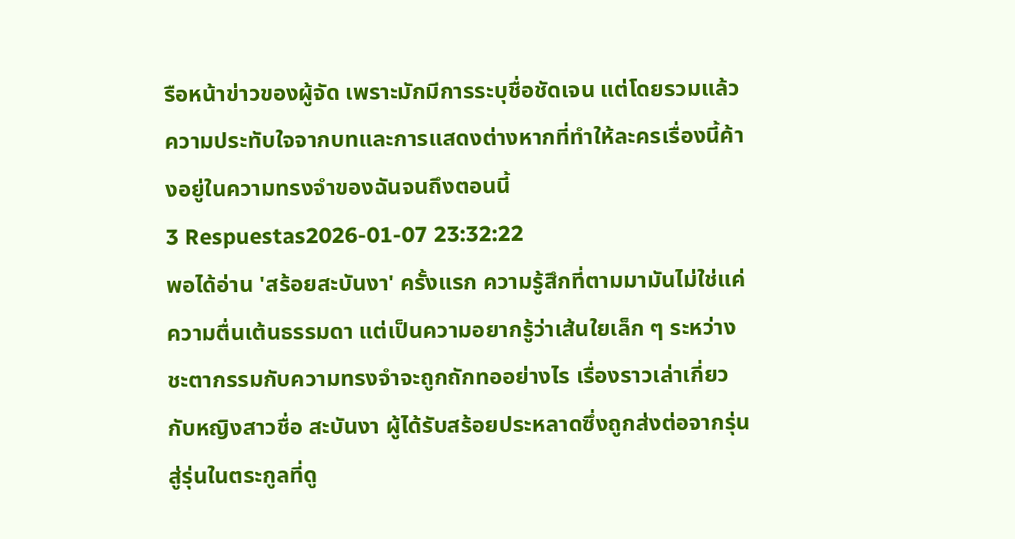รือหน้าข่าวของผู้จัด เพราะมักมีการระบุชื่อชัดเจน แต่โดยรวมแล้วความประทับใจจากบทและการแสดงต่างหากที่ทำให้ละครเรื่องนี้ค้างอยู่ในความทรงจำของฉันจนถึงตอนนี้
3 Respuestas2026-01-07 23:32:22
พอได้อ่าน 'สร้อยสะบันงา' ครั้งแรก ความรู้สึกที่ตามมามันไม่ใช่แค่ความตื่นเต้นธรรมดา แต่เป็นความอยากรู้ว่าเส้นใยเล็ก ๆ ระหว่างชะตากรรมกับความทรงจำจะถูกถักทออย่างไร เรื่องราวเล่าเกี่ยวกับหญิงสาวชื่อ สะบันงา ผู้ได้รับสร้อยประหลาดซึ่งถูกส่งต่อจากรุ่นสู่รุ่นในตระกูลที่ดู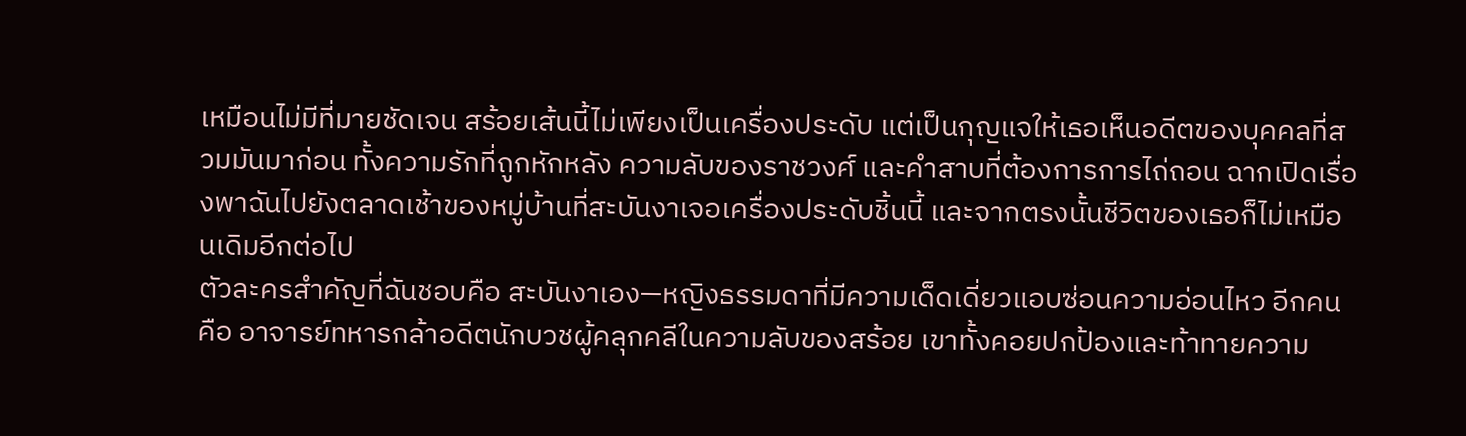เหมือนไม่มีที่มายชัดเจน สร้อยเส้นนี้ไม่เพียงเป็นเครื่องประดับ แต่เป็นกุญแจให้เธอเห็นอดีตของบุคคลที่สวมมันมาก่อน ทั้งความรักที่ถูกหักหลัง ความลับของราชวงศ์ และคำสาบที่ต้องการการไถ่ถอน ฉากเปิดเรื่องพาฉันไปยังตลาดเช้าของหมู่บ้านที่สะบันงาเจอเครื่องประดับชิ้นนี้ และจากตรงนั้นชีวิตของเธอก็ไม่เหมือนเดิมอีกต่อไป
ตัวละครสำคัญที่ฉันชอบคือ สะบันงาเอง—หญิงธรรมดาที่มีความเด็ดเดี่ยวแอบซ่อนความอ่อนไหว อีกคนคือ อาจารย์ทหารกล้าอดีตนักบวชผู้คลุกคลีในความลับของสร้อย เขาทั้งคอยปกป้องและท้าทายความ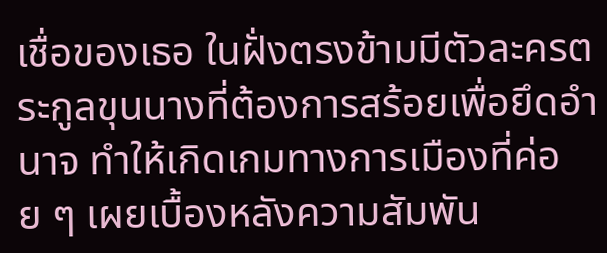เชื่อของเธอ ในฝั่งตรงข้ามมีตัวละครตระกูลขุนนางที่ต้องการสร้อยเพื่อยึดอำนาจ ทำให้เกิดเกมทางการเมืองที่ค่อย ๆ เผยเบื้องหลังความสัมพัน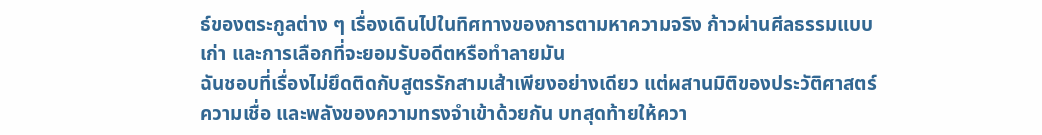ธ์ของตระกูลต่าง ๆ เรื่องเดินไปในทิศทางของการตามหาความจริง ก้าวผ่านศีลธรรมแบบเก่า และการเลือกที่จะยอมรับอดีตหรือทำลายมัน
ฉันชอบที่เรื่องไม่ยึดติดกับสูตรรักสามเส้าเพียงอย่างเดียว แต่ผสานมิติของประวัติศาสตร์ ความเชื่อ และพลังของความทรงจำเข้าด้วยกัน บทสุดท้ายให้ควา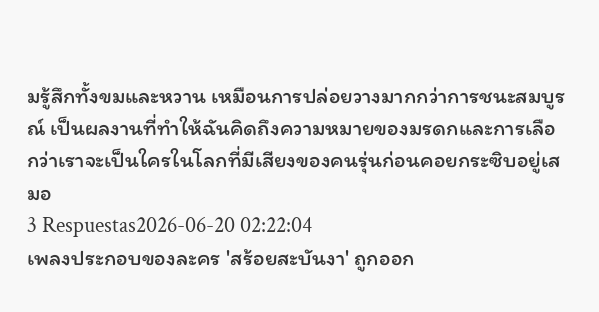มรู้สึกทั้งขมและหวาน เหมือนการปล่อยวางมากกว่าการชนะสมบูรณ์ เป็นผลงานที่ทำให้ฉันคิดถึงความหมายของมรดกและการเลือกว่าเราจะเป็นใครในโลกที่มีเสียงของคนรุ่นก่อนคอยกระซิบอยู่เสมอ
3 Respuestas2026-06-20 02:22:04
เพลงประกอบของละคร 'สร้อยสะบันงา' ถูกออก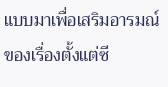แบบมาเพื่อเสริมอารมณ์ของเรื่องตั้งแต่ซี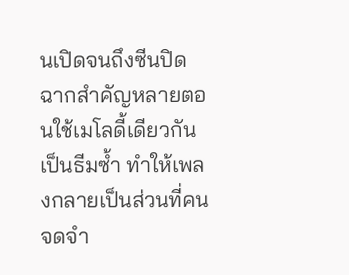นเปิดจนถึงซีนปิด ฉากสำคัญหลายตอนใช้เมโลดี้เดียวกันเป็นธีมซ้ำ ทำให้เพลงกลายเป็นส่วนที่คนจดจำ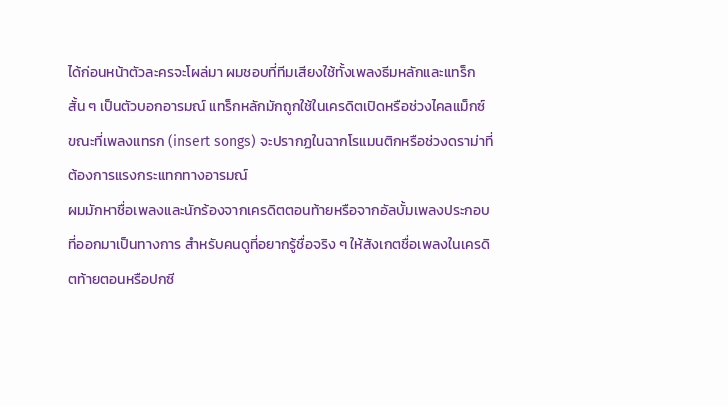ได้ก่อนหน้าตัวละครจะโผล่มา ผมชอบที่ทีมเสียงใช้ทั้งเพลงธีมหลักและแทร็กสั้น ๆ เป็นตัวบอกอารมณ์ แทร็กหลักมักถูกใช้ในเครดิตเปิดหรือช่วงไคลแม็กซ์ ขณะที่เพลงแทรก (insert songs) จะปรากฏในฉากโรแมนติกหรือช่วงดราม่าที่ต้องการแรงกระแทกทางอารมณ์
ผมมักหาชื่อเพลงและนักร้องจากเครดิตตอนท้ายหรือจากอัลบั้มเพลงประกอบที่ออกมาเป็นทางการ สำหรับคนดูที่อยากรู้ชื่อจริง ๆ ให้สังเกตชื่อเพลงในเครดิตท้ายตอนหรือปกซี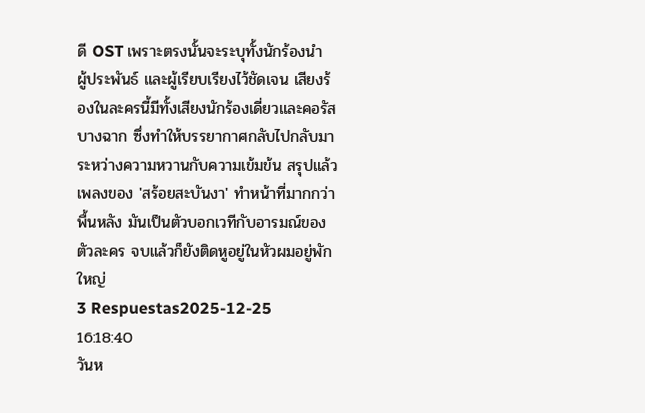ดี OST เพราะตรงนั้นจะระบุทั้งนักร้องนำ ผู้ประพันธ์ และผู้เรียบเรียงไว้ชัดเจน เสียงร้องในละครนี้มีทั้งเสียงนักร้องเดี่ยวและคอรัสบางฉาก ซึ่งทำให้บรรยากาศกลับไปกลับมาระหว่างความหวานกับความเข้มข้น สรุปแล้วเพลงของ 'สร้อยสะบันงา' ทำหน้าที่มากกว่าพื้นหลัง มันเป็นตัวบอกเวทีกับอารมณ์ของตัวละคร จบแล้วก็ยังติดหูอยู่ในหัวผมอยู่พักใหญ่
3 Respuestas2025-12-25 16:18:40
วันห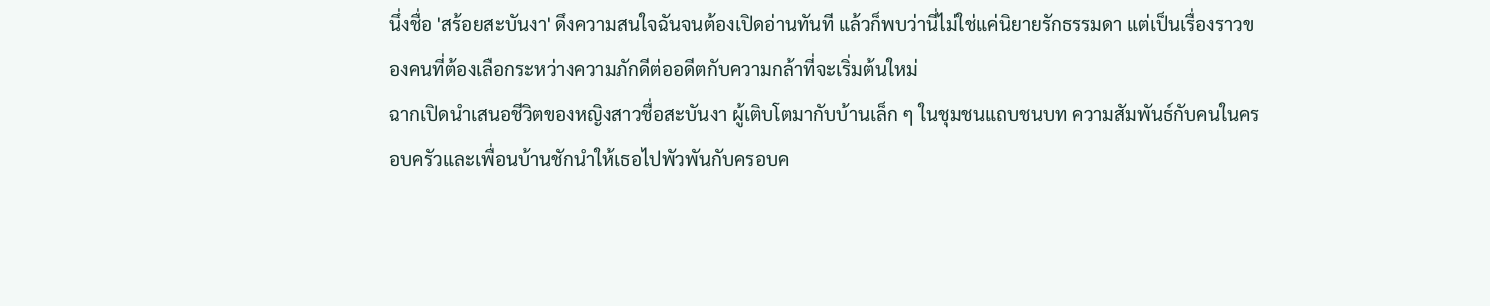นึ่งชื่อ 'สร้อยสะบันงา' ดึงความสนใจฉันจนต้องเปิดอ่านทันที แล้วก็พบว่านี่ไม่ใช่แค่นิยายรักธรรมดา แต่เป็นเรื่องราวของคนที่ต้องเลือกระหว่างความภักดีต่ออดีตกับความกล้าที่จะเริ่มต้นใหม่
ฉากเปิดนำเสนอชีวิตของหญิงสาวชื่อสะบันงา ผู้เติบโตมากับบ้านเล็ก ๆ ในชุมชนแถบชนบท ความสัมพันธ์กับคนในครอบครัวและเพื่อนบ้านชักนำให้เธอไปพัวพันกับครอบค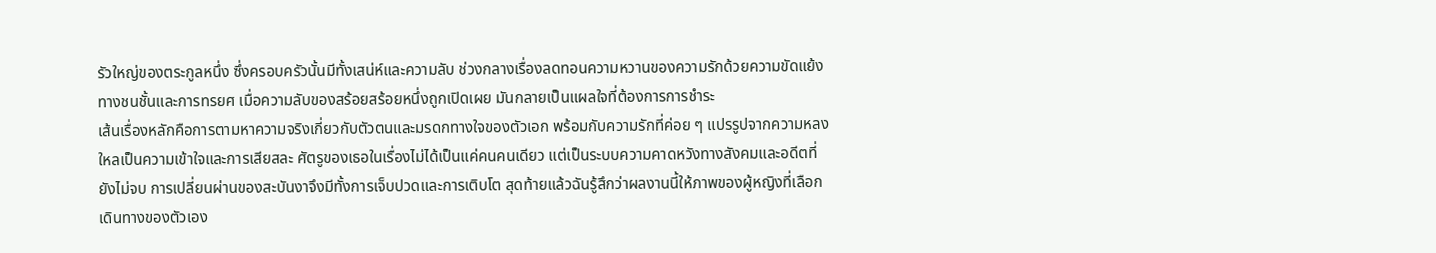รัวใหญ่ของตระกูลหนึ่ง ซึ่งครอบครัวนั้นมีทั้งเสน่ห์และความลับ ช่วงกลางเรื่องลดทอนความหวานของความรักด้วยความขัดแย้งทางชนชั้นและการทรยศ เมื่อความลับของสร้อยสร้อยหนึ่งถูกเปิดเผย มันกลายเป็นแผลใจที่ต้องการการชำระ
เส้นเรื่องหลักคือการตามหาความจริงเกี่ยวกับตัวตนและมรดกทางใจของตัวเอก พร้อมกับความรักที่ค่อย ๆ แปรรูปจากความหลงใหลเป็นความเข้าใจและการเสียสละ ศัตรูของเธอในเรื่องไม่ได้เป็นแค่คนคนเดียว แต่เป็นระบบความคาดหวังทางสังคมและอดีตที่ยังไม่จบ การเปลี่ยนผ่านของสะบันงาจึงมีทั้งการเจ็บปวดและการเติบโต สุดท้ายแล้วฉันรู้สึกว่าผลงานนี้ให้ภาพของผู้หญิงที่เลือกเดินทางของตัวเอง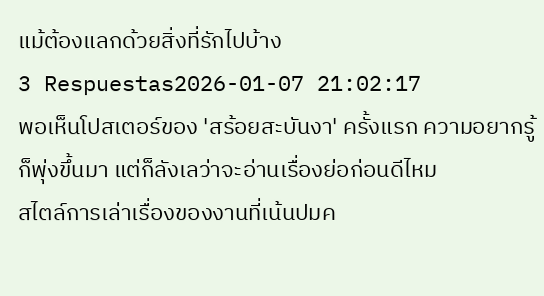แม้ต้องแลกด้วยสิ่งที่รักไปบ้าง
3 Respuestas2026-01-07 21:02:17
พอเห็นโปสเตอร์ของ 'สร้อยสะบันงา' ครั้งแรก ความอยากรู้ก็พุ่งขึ้นมา แต่ก็ลังเลว่าจะอ่านเรื่องย่อก่อนดีไหม
สไตล์การเล่าเรื่องของงานที่เน้นปมค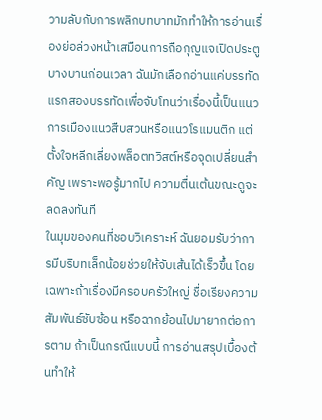วามลับกับการพลิกบทบาทมักทำให้การอ่านเรื่องย่อล่วงหน้าเสมือนการถือกุญแจเปิดประตูบางบานก่อนเวลา ฉันมักเลือกอ่านแค่บรรทัดแรกสองบรรทัดเพื่อจับโทนว่าเรื่องนี้เป็นแนวการเมืองแนวสืบสวนหรือแนวโรแมนติก แต่ตั้งใจหลีกเลี่ยงพล็อตทวิสต์หรือจุดเปลี่ยนสำคัญ เพราะพอรู้มากไป ความตื่นเต้นขณะดูจะลดลงทันที
ในมุมของคนที่ชอบวิเคราะห์ ฉันยอมรับว่าการมีบริบทเล็กน้อยช่วยให้จับเส้นได้เร็วขึ้น โดยเฉพาะถ้าเรื่องมีครอบครัวใหญ่ ชื่อเรียงความสัมพันธ์ซับซ้อน หรือฉากย้อนไปมายากต่อการตาม ถ้าเป็นกรณีแบบนี้ การอ่านสรุปเบื้องต้นทำให้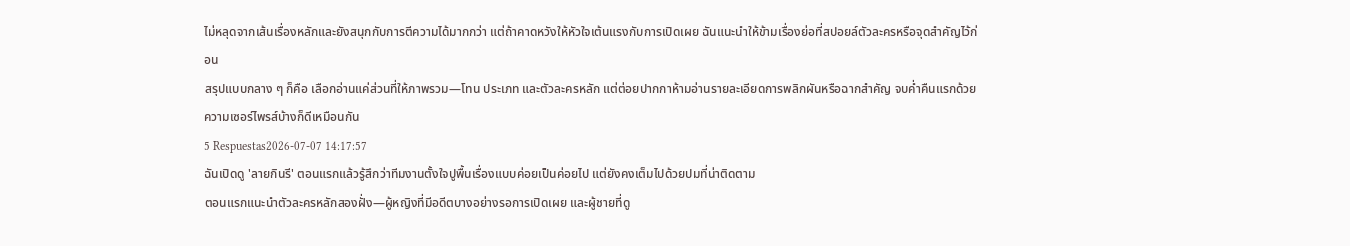ไม่หลุดจากเส้นเรื่องหลักและยังสนุกกับการตีความได้มากกว่า แต่ถ้าคาดหวังให้หัวใจเต้นแรงกับการเปิดเผย ฉันแนะนำให้ข้ามเรื่องย่อที่สปอยล์ตัวละครหรือจุดสำคัญไว้ก่อน
สรุปแบบกลาง ๆ ก็คือ เลือกอ่านแค่ส่วนที่ให้ภาพรวม—โทน ประเภท และตัวละครหลัก แต่ต่อยปากกาห้ามอ่านรายละเอียดการพลิกผันหรือฉากสำคัญ จบค่ำคืนแรกด้วยความเซอร์ไพรส์บ้างก็ดีเหมือนกัน
5 Respuestas2026-07-07 14:17:57
ฉันเปิดดู 'ลายกินรี' ตอนแรกแล้วรู้สึกว่าทีมงานตั้งใจปูพื้นเรื่องแบบค่อยเป็นค่อยไป แต่ยังคงเต็มไปด้วยปมที่น่าติดตาม
ตอนแรกแนะนำตัวละครหลักสองฝั่ง—ผู้หญิงที่มีอดีตบางอย่างรอการเปิดเผย และผู้ชายที่ดู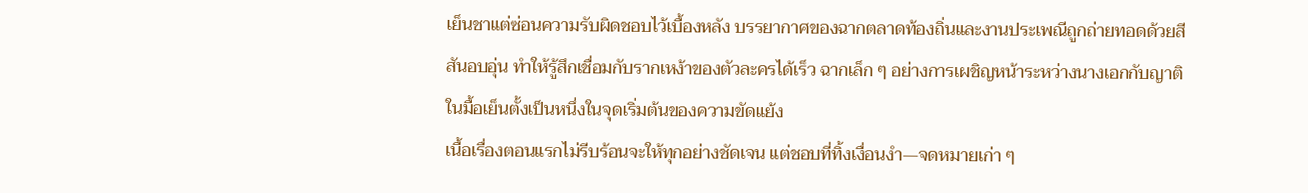เย็นชาแต่ซ่อนความรับผิดชอบไว้เบื้องหลัง บรรยากาศของฉากตลาดท้องถิ่นและงานประเพณีถูกถ่ายทอดด้วยสีสันอบอุ่น ทำให้รู้สึกเชื่อมกับรากเหง้าของตัวละครได้เร็ว ฉากเล็ก ๆ อย่างการเผชิญหน้าระหว่างนางเอกกับญาติในมื้อเย็นตั้งเป็นหนึ่งในจุดเริ่มต้นของความขัดแย้ง
เนื้อเรื่องตอนแรกไม่รีบร้อนจะให้ทุกอย่างชัดเจน แต่ชอบที่ทิ้งเงื่อนงำ—จดหมายเก่า ๆ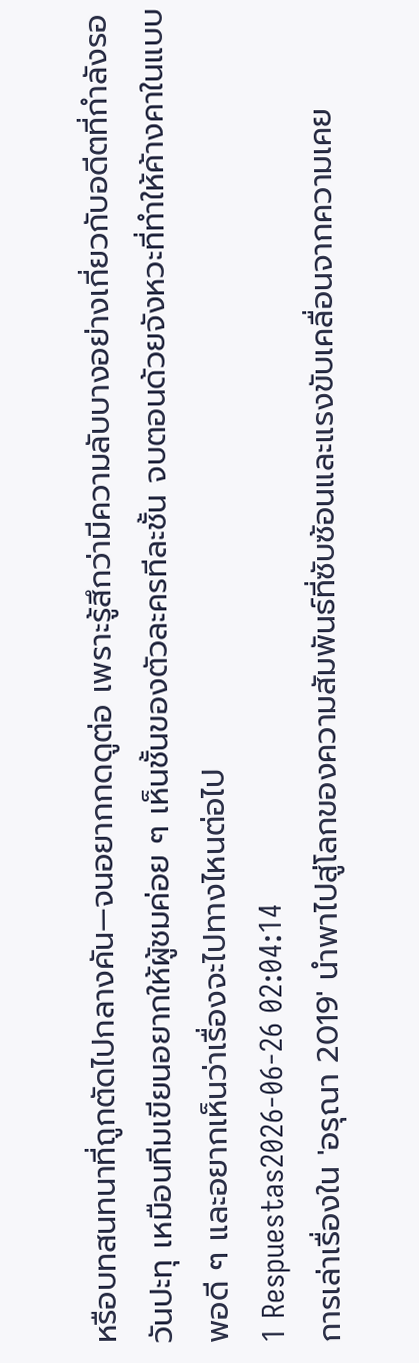หรือบทสนทนาที่ถูกตัดไปกลางคัน—จนอยากกดดูต่อ เพราะรู้สึกว่ามีความลับบางอย่างเกี่ยวกับอดีตที่กำลังรอวันปะทุ เหมือนทีมเขียนอยากให้ผู้ชมค่อย ๆ เห็นชั้นของตัวละครทีละชั้น จบตอนด้วยจังหวะที่ทำให้ค้างคาในแบบพอดี ๆ และอยากเห็นว่าเรื่องจะไปทางไหนต่อไป
1 Respuestas2026-06-26 02:04:14
การเล่าเรื่องใน 'อรุณา 2019' นำพาไปสู่โลกของความสัมพันธ์ที่ซับซ้อนและแรงขับเคลื่อนจากความเคย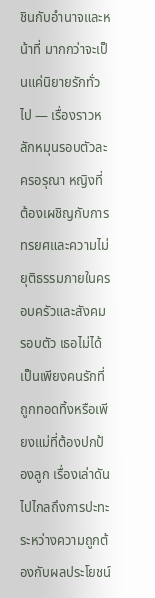ชินกับอำนาจและหน้าที่ มากกว่าจะเป็นแค่นิยายรักทั่วไป — เรื่องราวหลักหมุนรอบตัวละครอรุณา หญิงที่ต้องเผชิญกับการทรยศและความไม่ยุติธรรมภายในครอบครัวและสังคมรอบตัว เธอไม่ได้เป็นเพียงคนรักที่ถูกทอดทิ้งหรือเพียงแม่ที่ต้องปกป้องลูก เรื่องเล่าดันไปไกลถึงการปะทะระหว่างความถูกต้องกับผลประโยชน์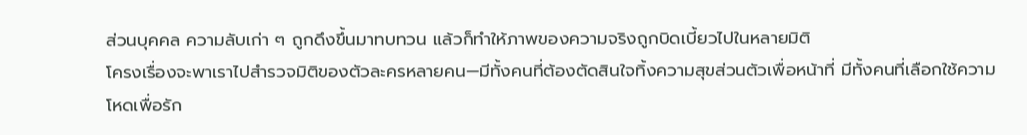ส่วนบุคคล ความลับเก่า ๆ ถูกดึงขึ้นมาทบทวน แล้วก็ทำให้ภาพของความจริงถูกบิดเบี้ยวไปในหลายมิติ
โครงเรื่องจะพาเราไปสำรวจมิติของตัวละครหลายคน—มีทั้งคนที่ต้องตัดสินใจทิ้งความสุขส่วนตัวเพื่อหน้าที่ มีทั้งคนที่เลือกใช้ความโหดเพื่อรัก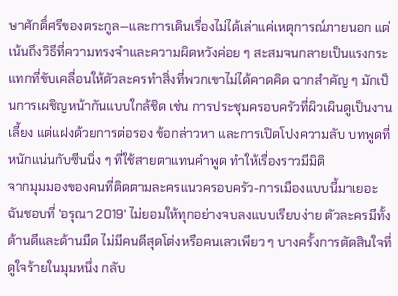ษาศักดิ์ศรีของตระกูล—และการเดินเรื่องไม่ได้เล่าแค่เหตุการณ์ภายนอก แต่เน้นถึงวิธีที่ความทรงจำและความผิดหวังค่อย ๆ สะสมจนกลายเป็นแรงกระแทกที่ขับเคลื่อนให้ตัวละครทำสิ่งที่พวกเขาไม่ได้คาดคิด ฉากสำคัญ ๆ มักเป็นการเผชิญหน้ากันแบบใกล้ชิด เช่น การประชุมครอบครัวที่ผิวเผินดูเป็นงานเลี้ยง แต่แฝงด้วยการต่อรอง ข้อกล่าวหา และการเปิดโปงความลับ บทพูดที่หนักแน่นกับซีนนิ่ง ๆ ที่ใช้สายตาแทนคำพูด ทำให้เรื่องราวมีมิติ
จากมุมมองของคนที่ติดตามละครแนวครอบครัว-การเมืองแบบนี้มาเยอะ ฉันชอบที่ 'อรุณา 2019' ไม่ยอมให้ทุกอย่างจบลงแบบเรียบง่าย ตัวละครมีทั้งด้านดีและด้านมืด ไม่มีคนดีสุดโต่งหรือคนเลวเพียว ๆ บางครั้งการตัดสินใจที่ดูใจร้ายในมุมหนึ่ง กลับ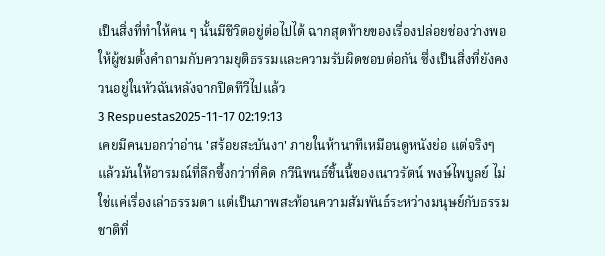เป็นสิ่งที่ทำให้คน ๆ นั้นมีชีวิตอยู่ต่อไปได้ ฉากสุดท้ายของเรื่องปล่อยช่องว่างพอให้ผู้ชมตั้งคำถามกับความยุติธรรมและความรับผิดชอบต่อกัน ซึ่งเป็นสิ่งที่ยังคงวนอยู่ในหัวฉันหลังจากปิดทีวีไปแล้ว
3 Respuestas2025-11-17 02:19:13
เคยมีคนบอกว่าอ่าน 'สร้อยสะบันงา' ภายในห้านาทีเหมือนดูหนังย่อ แต่จริงๆ แล้วมันให้อารมณ์ที่ลึกซึ้งกว่าที่คิด กวีนิพนธ์ชิ้นนี้ของเนาวรัตน์ พงษ์ไพบูลย์ ไม่ใช่แค่เรื่องเล่าธรรมดา แต่เป็นภาพสะท้อนความสัมพันธ์ระหว่างมนุษย์กับธรรมชาติที่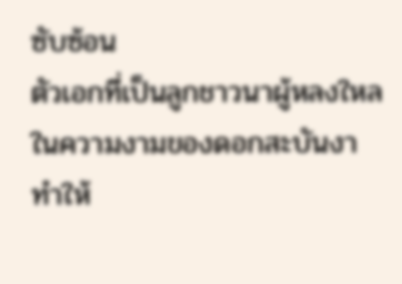ซับซ้อน
ตัวเอกที่เป็นลูกชาวนาผู้หลงใหลในความงามของดอกสะบันงา ทำให้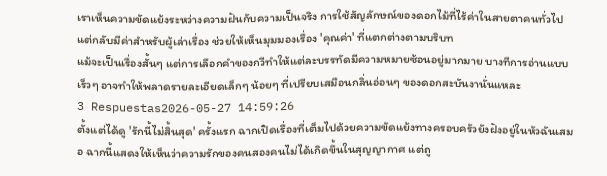เราเห็นความขัดแย้งระหว่างความฝันกับความเป็นจริง การใช้สัญลักษณ์ของดอกไม้ที่ไร้ค่าในสายตาคนทั่วไป แต่กลับมีค่าสำหรับผู้เล่าเรื่อง ช่วยให้เห็นมุมมองเรื่อง 'คุณค่า' ที่แตกต่างตามบริบท
แม้จะเป็นเรื่องสั้นๆ แต่การเลือกคำของกวีทำให้แต่ละบรรทัดมีความหมายซ้อนอยู่มากมาย บางทีการอ่านแบบเร็วๆ อาจทำให้พลาดรายละเอียดเล็กๆ น้อยๆ ที่เปรียบเสมือนกลิ่นอ่อนๆ ของดอกสะบันงานั่นแหละ
3 Respuestas2026-05-27 14:59:26
ตั้งแต่ได้ดู 'รักนี้ไม่สิ้นสุด' ครั้งแรก ฉากเปิดเรื่องที่เต็มไปด้วยความขัดแย้งทางครอบครัวยังฝังอยู่ในหัวฉันเสมอ ฉากนี้แสดงให้เห็นว่าความรักของคนสองคนไม่ได้เกิดขึ้นในสุญญากาศ แต่ถู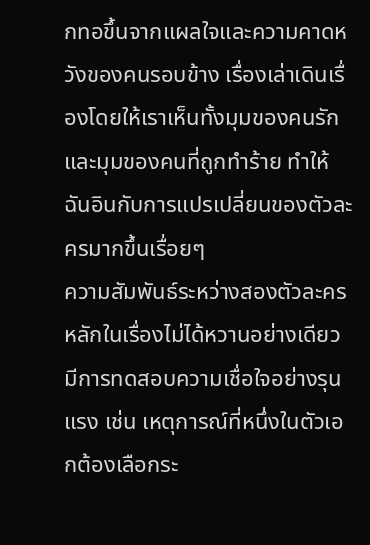กทอขึ้นจากแผลใจและความคาดหวังของคนรอบข้าง เรื่องเล่าเดินเรื่องโดยให้เราเห็นทั้งมุมของคนรักและมุมของคนที่ถูกทำร้าย ทำให้ฉันอินกับการแปรเปลี่ยนของตัวละครมากขึ้นเรื่อยๆ
ความสัมพันธ์ระหว่างสองตัวละครหลักในเรื่องไม่ได้หวานอย่างเดียว มีการทดสอบความเชื่อใจอย่างรุนแรง เช่น เหตุการณ์ที่หนึ่งในตัวเอกต้องเลือกระ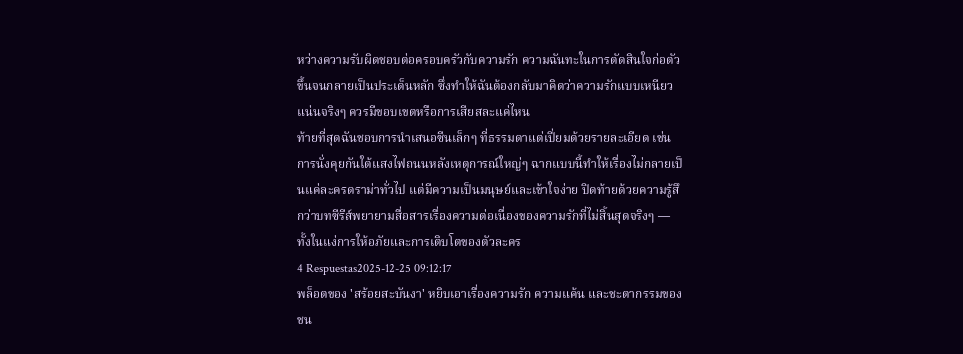หว่างความรับผิดชอบต่อครอบครัวกับความรัก ความฉันทะในการตัดสินใจก่อตัวขึ้นจนกลายเป็นประเด็นหลัก ซึ่งทำให้ฉันต้องกลับมาคิดว่าความรักแบบเหนียวแน่นจริงๆ ควรมีขอบเขตหรือการเสียสละแค่ไหน
ท้ายที่สุดฉันชอบการนำเสนอซีนเล็กๆ ที่ธรรมดาแต่เปี่ยมด้วยรายละเอียด เช่น การนั่งคุยกันใต้แสงไฟถนนหลังเหตุการณ์ใหญ่ๆ ฉากแบบนี้ทำให้เรื่องไม่กลายเป็นแค่ละครดราม่าทั่วไป แต่มีความเป็นมนุษย์และเข้าใจง่าย ปิดท้ายด้วยความรู้สึกว่าบทซีรีส์พยายามสื่อสารเรื่องความต่อเนื่องของความรักที่ไม่สิ้นสุดจริงๆ — ทั้งในแง่การให้อภัยและการเติบโตของตัวละคร
4 Respuestas2025-12-25 09:12:17
พล็อตของ 'สร้อยสะบันงา' หยิบเอาเรื่องความรัก ความแค้น และชะตากรรมของชน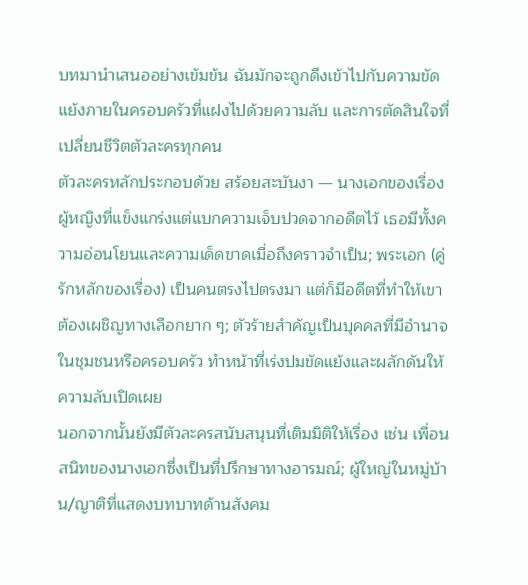บทมานำเสนออย่างเข้มข้น ฉันมักจะถูกดึงเข้าไปกับความขัดแย้งภายในครอบครัวที่แฝงไปด้วยความลับ และการตัดสินใจที่เปลี่ยนชีวิตตัวละครทุกคน
ตัวละครหลักประกอบด้วย สร้อยสะบันงา — นางเอกของเรื่อง ผู้หญิงที่แข็งแกร่งแต่แบกความเจ็บปวดจากอดีตไว้ เธอมีทั้งความอ่อนโยนและความเด็ดขาดเมื่อถึงคราวจำเป็น; พระเอก (คู่รักหลักของเรื่อง) เป็นคนตรงไปตรงมา แต่ก็มีอดีตที่ทำให้เขาต้องเผชิญทางเลือกยาก ๆ; ตัวร้ายสำคัญเป็นบุคคลที่มีอำนาจในชุมชนหรือครอบครัว ทำหน้าที่เร่งปมขัดแย้งและผลักดันให้ความลับเปิดเผย
นอกจากนั้นยังมีตัวละครสนับสนุนที่เติมมิติให้เรื่อง เช่น เพื่อนสนิทของนางเอกซึ่งเป็นที่ปรึกษาทางอารมณ์; ผู้ใหญ่ในหมู่บ้าน/ญาติที่แสดงบทบาทด้านสังคม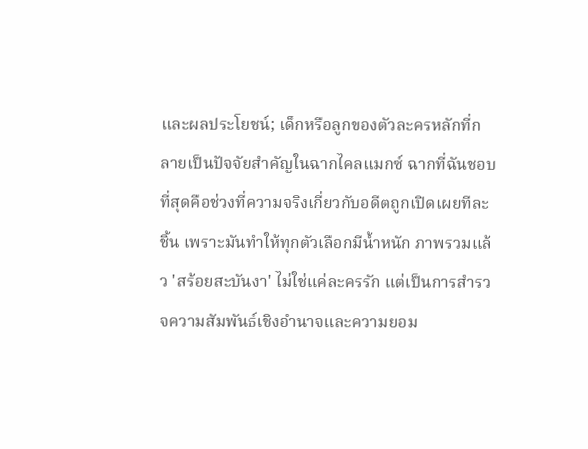และผลประโยชน์; เด็กหรือลูกของตัวละครหลักที่กลายเป็นปัจจัยสำคัญในฉากไคลแมกซ์ ฉากที่ฉันชอบที่สุดคือช่วงที่ความจริงเกี่ยวกับอดีตถูกเปิดเผยทีละชิ้น เพราะมันทำให้ทุกตัวเลือกมีน้ำหนัก ภาพรวมแล้ว 'สร้อยสะบันงา' ไม่ใช่แค่ละครรัก แต่เป็นการสำรวจความสัมพันธ์เชิงอำนาจและความยอม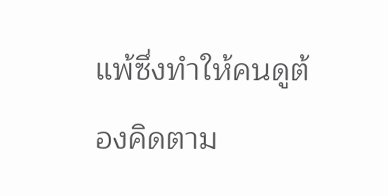แพ้ซึ่งทำให้คนดูต้องคิดตาม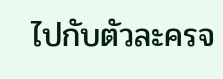ไปกับตัวละครจ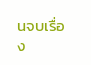นจบเรื่อง